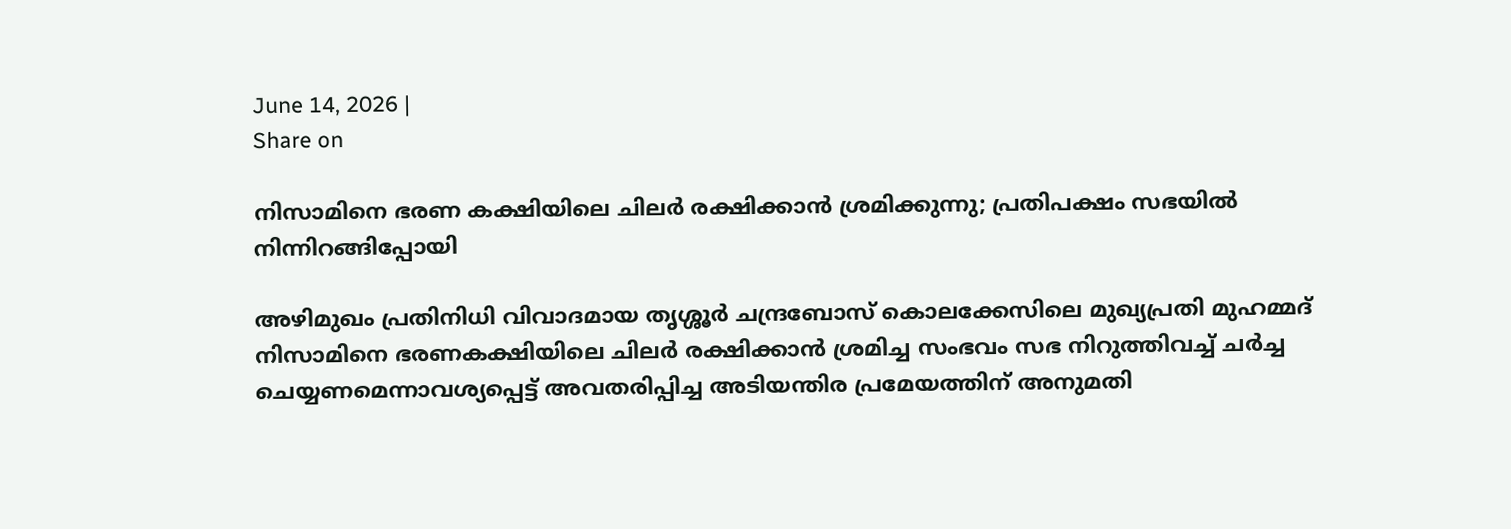June 14, 2026 |
Share on

നിസാമിനെ ഭരണ കക്ഷിയിലെ ചിലര്‍ രക്ഷിക്കാന്‍ ശ്രമിക്കുന്നു; പ്രതിപക്ഷം സഭയില്‍ നിന്നിറങ്ങിപ്പോയി

അഴിമുഖം പ്രതിനിധി വിവാദമായ തൃശ്ശൂര്‍ ചന്ദ്രബോസ് കൊലക്കേസിലെ മുഖ്യപ്രതി മുഹമ്മദ് നിസാമിനെ ഭരണകക്ഷിയിലെ ചിലര്‍ രക്ഷിക്കാന്‍ ശ്രമിച്ച സംഭവം സഭ നിറുത്തിവച്ച് ചര്‍ച്ച ചെയ്യണമെന്നാവശ്യപ്പെട്ട് അവതരിപ്പിച്ച അടിയന്തിര പ്രമേയത്തിന് അനുമതി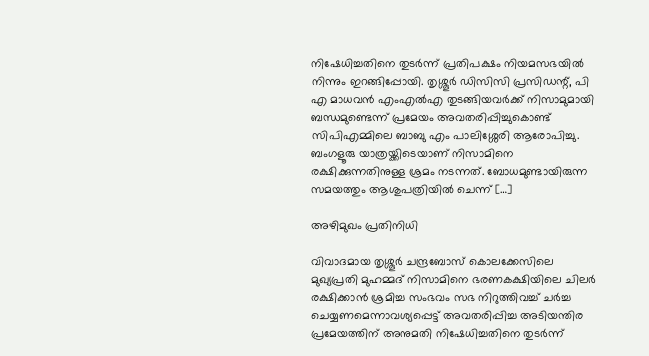നിഷേധിച്ചതിനെ തുടര്‍ന്ന് പ്രതിപക്ഷം നിയമസഭയില്‍ നിന്നും ഇറങ്ങിപ്പോയി. തൃശ്ശൂര്‍ ഡിസിസി പ്രസിഡന്റ്, പി എ മാധവന്‍ എംഎല്‍എ തുടങ്ങിയവര്‍ക്ക് നിസാമുമായി ബന്ധമുണ്ടെന്ന് പ്രമേയം അവതരിപ്പിച്ചുകൊണ്ട് സിപിഎമ്മിലെ ബാബു എം പാലിശ്ശേരി ആരോപിച്ചു. ബംഗളൂരു യാത്രയ്ക്കിടെയാണ് നിസാമിനെ രക്ഷിക്കുന്നതിനുള്ള ശ്രമം നടന്നത്. ബോധമുണ്ടായിരുന്ന സമയത്തും ആശുപത്രിയില്‍ ചെന്ന് […]

അഴിമുഖം പ്രതിനിധി

വിവാദമായ തൃശ്ശൂര്‍ ചന്ദ്രബോസ് കൊലക്കേസിലെ മുഖ്യപ്രതി മുഹമ്മദ് നിസാമിനെ ഭരണകക്ഷിയിലെ ചിലര്‍ രക്ഷിക്കാന്‍ ശ്രമിച്ച സംഭവം സഭ നിറുത്തിവച്ച് ചര്‍ച്ച ചെയ്യണമെന്നാവശ്യപ്പെട്ട് അവതരിപ്പിച്ച അടിയന്തിര പ്രമേയത്തിന് അനുമതി നിഷേധിച്ചതിനെ തുടര്‍ന്ന്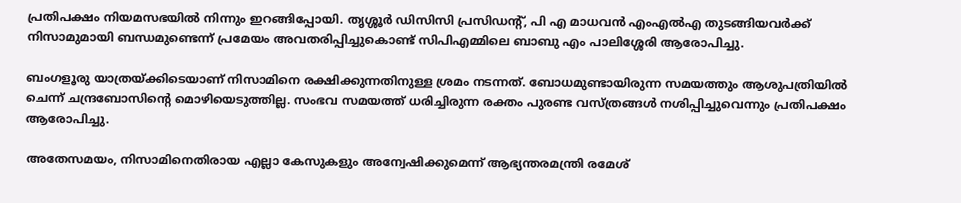പ്രതിപക്ഷം നിയമസഭയില്‍ നിന്നും ഇറങ്ങിപ്പോയി. തൃശ്ശൂര്‍ ഡിസിസി പ്രസിഡന്റ്, പി എ മാധവന്‍ എംഎല്‍എ തുടങ്ങിയവര്‍ക്ക് നിസാമുമായി ബന്ധമുണ്ടെന്ന് പ്രമേയം അവതരിപ്പിച്ചുകൊണ്ട് സിപിഎമ്മിലെ ബാബു എം പാലിശ്ശേരി ആരോപിച്ചു.

ബംഗളൂരു യാത്രയ്ക്കിടെയാണ് നിസാമിനെ രക്ഷിക്കുന്നതിനുള്ള ശ്രമം നടന്നത്. ബോധമുണ്ടായിരുന്ന സമയത്തും ആശുപത്രിയില്‍ ചെന്ന് ചന്ദ്രബോസിന്റെ മൊഴിയെടുത്തില്ല. സംഭവ സമയത്ത് ധരിച്ചിരുന്ന രക്തം പുരണ്ട വസ്ത്രങ്ങള്‍ നശിപ്പിച്ചുവെന്നും പ്രതിപക്ഷം ആരോപിച്ചു.

അതേസമയം, നിസാമിനെതിരായ എല്ലാ കേസുകളും അന്വേഷിക്കുമെന്ന് ആഭ്യന്തരമന്ത്രി രമേശ്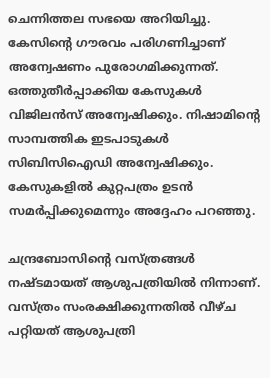ചെന്നിത്തല സഭയെ അറിയിച്ചു. കേസിന്റെ ഗൗരവം പരിഗണിച്ചാണ് അന്വേഷണം പുരോഗമിക്കുന്നത്. ഒത്തുതീര്‍പ്പാക്കിയ കേസുകള്‍ വിജിലന്‍സ് അന്വേഷിക്കും. നിഷാമിന്റെ സാമ്പത്തിക ഇടപാടുകള്‍ സിബിസിഐഡി അന്വേഷിക്കും. കേസുകളില്‍ കുറ്റപത്രം ഉടന്‍ സമര്‍പ്പിക്കുമെന്നും അദ്ദേഹം പറഞ്ഞു.

ചന്ദ്രബോസിന്റെ വസ്ത്രങ്ങള്‍ നഷ്ടമായത് ആശുപത്രിയില്‍ നിന്നാണ്. വസ്ത്രം സംരക്ഷിക്കുന്നതില്‍ വീഴ്ച പറ്റിയത് ആശുപത്രി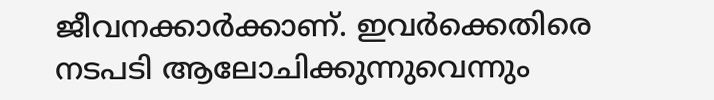ജീവനക്കാര്‍ക്കാണ്. ഇവര്‍ക്കെതിരെ നടപടി ആലോചിക്കുന്നുവെന്നും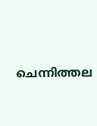ചെന്നിത്തല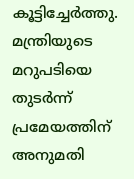കൂട്ടിച്ചേര്‍ത്തു. മന്ത്രിയുടെ മറുപടിയെ തുടര്‍ന്ന് പ്രമേയത്തിന് അനുമതി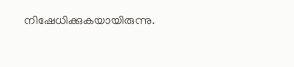നിഷേധിക്കുകയായിരുന്നു.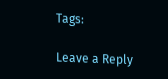Tags:

Leave a Reply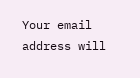Your email address will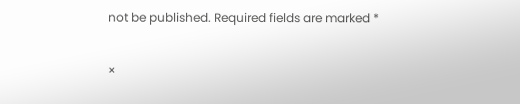not be published. Required fields are marked *

×